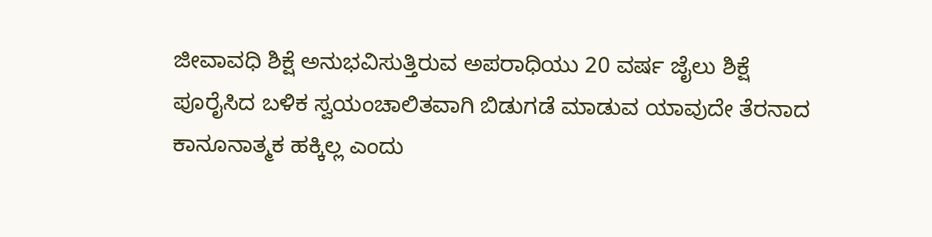ಜೀವಾವಧಿ ಶಿಕ್ಷೆ ಅನುಭವಿಸುತ್ತಿರುವ ಅಪರಾಧಿಯು 20 ವರ್ಷ ಜೈಲು ಶಿಕ್ಷೆ ಪೂರೈಸಿದ ಬಳಿಕ ಸ್ವಯಂಚಾಲಿತವಾಗಿ ಬಿಡುಗಡೆ ಮಾಡುವ ಯಾವುದೇ ತೆರನಾದ ಕಾನೂನಾತ್ಮಕ ಹಕ್ಕಿಲ್ಲ ಎಂದು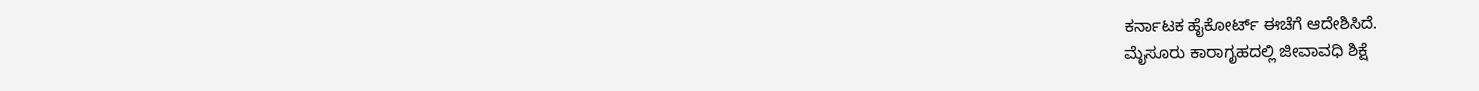ಕರ್ನಾಟಕ ಹೈಕೋರ್ಟ್ ಈಚೆಗೆ ಆದೇಶಿಸಿದೆ.
ಮೈಸೂರು ಕಾರಾಗೃಹದಲ್ಲಿ ಜೀವಾವಧಿ ಶಿಕ್ಷೆ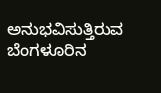ಅನುಭವಿಸುತ್ತಿರುವ ಬೆಂಗಳೂರಿನ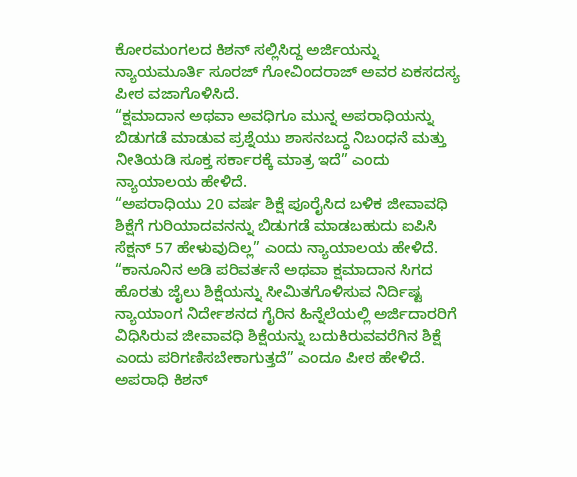ಕೋರಮಂಗಲದ ಕಿಶನ್ ಸಲ್ಲಿಸಿದ್ದ ಅರ್ಜಿಯನ್ನು ನ್ಯಾಯಮೂರ್ತಿ ಸೂರಜ್ ಗೋವಿಂದರಾಜ್ ಅವರ ಏಕಸದಸ್ಯ ಪೀಠ ವಜಾಗೊಳಿಸಿದೆ.
“ಕ್ಷಮಾದಾನ ಅಥವಾ ಅವಧಿಗೂ ಮುನ್ನ ಅಪರಾಧಿಯನ್ನು ಬಿಡುಗಡೆ ಮಾಡುವ ಪ್ರಶ್ನೆಯು ಶಾಸನಬದ್ಧ ನಿಬಂಧನೆ ಮತ್ತು ನೀತಿಯಡಿ ಸೂಕ್ತ ಸರ್ಕಾರಕ್ಕೆ ಮಾತ್ರ ಇದೆ” ಎಂದು ನ್ಯಾಯಾಲಯ ಹೇಳಿದೆ.
“ಅಪರಾಧಿಯು 20 ವರ್ಷ ಶಿಕ್ಷೆ ಪೂರೈಸಿದ ಬಳಿಕ ಜೀವಾವಧಿ ಶಿಕ್ಷೆಗೆ ಗುರಿಯಾದವನನ್ನು ಬಿಡುಗಡೆ ಮಾಡಬಹುದು ಐಪಿಸಿ ಸೆಕ್ಷನ್ 57 ಹೇಳುವುದಿಲ್ಲ” ಎಂದು ನ್ಯಾಯಾಲಯ ಹೇಳಿದೆ.
“ಕಾನೂನಿನ ಅಡಿ ಪರಿವರ್ತನೆ ಅಥವಾ ಕ್ಷಮಾದಾನ ಸಿಗದ ಹೊರತು ಜೈಲು ಶಿಕ್ಷೆಯನ್ನು ಸೀಮಿತಗೊಳಿಸುವ ನಿರ್ದಿಷ್ಟ ನ್ಯಾಯಾಂಗ ನಿರ್ದೇಶನದ ಗೈರಿನ ಹಿನ್ನೆಲೆಯಲ್ಲಿ ಅರ್ಜಿದಾರರಿಗೆ ವಿಧಿಸಿರುವ ಜೀವಾವಧಿ ಶಿಕ್ಷೆಯನ್ನು ಬದುಕಿರುವವರೆಗಿನ ಶಿಕ್ಷೆ ಎಂದು ಪರಿಗಣಿಸಬೇಕಾಗುತ್ತದೆ” ಎಂದೂ ಪೀಠ ಹೇಳಿದೆ.
ಅಪರಾಧಿ ಕಿಶನ್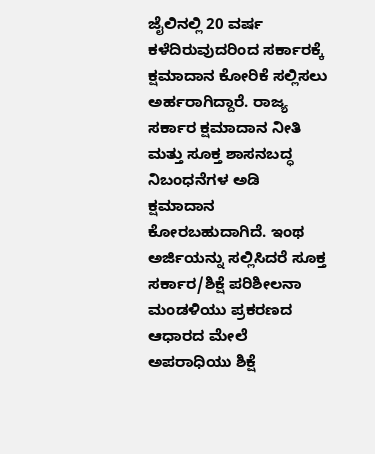ಜೈಲಿನಲ್ಲಿ 20 ವರ್ಷ ಕಳೆದಿರುವುದರಿಂದ ಸರ್ಕಾರಕ್ಕೆ ಕ್ಷಮಾದಾನ ಕೋರಿಕೆ ಸಲ್ಲಿಸಲು ಅರ್ಹರಾಗಿದ್ದಾರೆ. ರಾಜ್ಯ ಸರ್ಕಾರ ಕ್ಷಮಾದಾನ ನೀತಿ ಮತ್ತು ಸೂಕ್ತ ಶಾಸನಬದ್ಧ ನಿಬಂಧನೆಗಳ ಅಡಿ ಕ್ಷಮಾದಾನ ಕೋರಬಹುದಾಗಿದೆ. ಇಂಥ ಅರ್ಜಿಯನ್ನು ಸಲ್ಲಿಸಿದರೆ ಸೂಕ್ತ ಸರ್ಕಾರ/ಶಿಕ್ಷೆ ಪರಿಶೀಲನಾ ಮಂಡಳಿಯು ಪ್ರಕರಣದ ಆಧಾರದ ಮೇಲೆ ಅಪರಾಧಿಯು ಶಿಕ್ಷೆ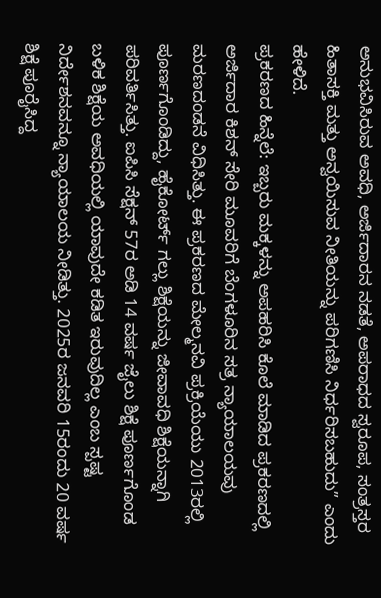ಅನುಭವಿಸಿರುವ ಅವಧಿ, ಅರ್ಜಿದಾರನ ನಡತೆ, ಅಪರಾಧದ ಸ್ವರೂಪ, ಸಂತ್ರಸ್ತರ ಹಿತಾಸಕ್ತಿ ಮತ್ತು ಅನ್ವಯಿಸುವ ನೀತಿಯನ್ನು ಪರಿಗಣಿಸಿ ನಿರ್ಧರಿಸಬಹುದು” ಎಂದು ಹೇಳಿದೆ.
ಪ್ರಕರಣದ ಹಿನ್ನೆಲೆ: ಇಬ್ಬರು ಮಕ್ಕಳನ್ನು ಅಪಹರಿಸಿ ಕೊಲೆ ಮಾಡಿದ ಪ್ರಕರಣದಲ್ಲಿ ಅರ್ಜಿದಾರ ಕಿಶನ್ ಸೇರಿ ಮೂವರಿಗೆ ಬೆಂಗಳೂರಿನ ಸತ್ರ ನ್ಯಾಯಾಲಯವು ಮರಣದಂಡನೆ ವಿಧಿಸಿತ್ತು. ಈ ಪ್ರಕರಣದ ಮೇಲ್ಮನವಿ ಪ್ರಕ್ರಿಯೆಯು 2013ರಲ್ಲಿ ಪೂರ್ಣಗೊಂಡಿದ್ದು, ಹೈಕೋರ್ಟ್ ಗಲ್ಲು ಶಿಕ್ಷೆಯನ್ನು ಜೀವಾವಧಿ ಶಿಕ್ಷೆಯನ್ನಾಗಿ ಪರಿವರ್ತಿಸಿತ್ತು. ಐಪಿಸಿ ಸೆಕ್ಷನ್ 57ರ ಅಡಿ 14 ವರ್ಷ ಜೈಲು ಶಿಕ್ಷೆ ಪೂರ್ಣಗೊಂಡ ಬಳಿಕ ಶಿಕ್ಷೆಯ ಅವಧಿಯಲ್ಲಿ ಯಾವುದೇ ಕಡಿತ ಇರುವುದಿಲ್ಲ ಎಂಬ ಸ್ಪಷ್ಟ ನಿರ್ದೇಶನವನ್ನೂ ನ್ಯಾಯಾಲಯ ನೀಡಿತ್ತು. 2025ರ ಜನವರಿ 15ರಂದು 20 ವರ್ಷ ಶಿಕ್ಷೆ ಪೂರೈಸಿದ್ದ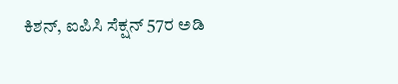ಕಿಶನ್, ಐಪಿಸಿ ಸೆಕ್ಷನ್ 57ರ ಅಡಿ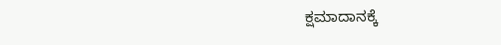ಕ್ಷಮಾದಾನಕ್ಕೆ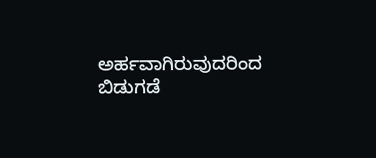ಅರ್ಹವಾಗಿರುವುದರಿಂದ ಬಿಡುಗಡೆ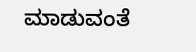ಮಾಡುವಂತೆ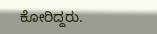ಕೋರಿದ್ದರು.